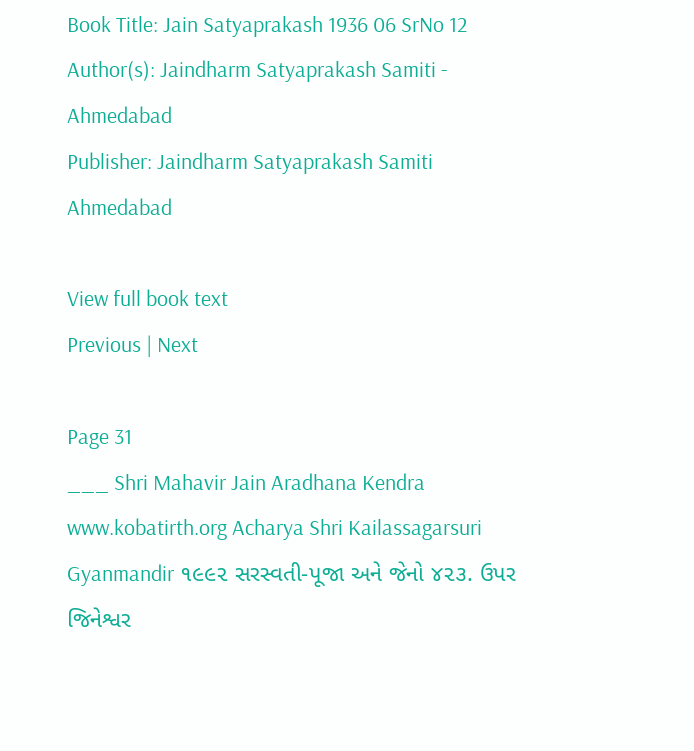Book Title: Jain Satyaprakash 1936 06 SrNo 12
Author(s): Jaindharm Satyaprakash Samiti - Ahmedabad
Publisher: Jaindharm Satyaprakash Samiti Ahmedabad

View full book text
Previous | Next

Page 31
___ Shri Mahavir Jain Aradhana Kendra www.kobatirth.org Acharya Shri Kailassagarsuri Gyanmandir ૧૯૯૨ સરસ્વતી-પૂજા અને જેનો ૪૨૩. ઉપર જિનેશ્વર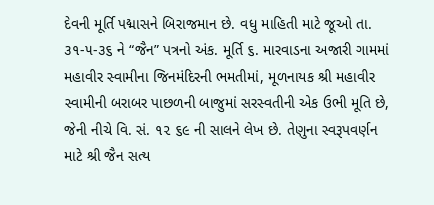દેવની મૂર્તિ પદ્માસને બિરાજમાન છે. વધુ માહિતી માટે જૂઓ તા. ૩૧-૫-૩૬ ને “જૈન” પત્રનો અંક. મૂર્તિ ૬. મારવાડના અજારી ગામમાં મહાવીર સ્વામીના જિનમંદિરની ભમતીમાં, મૂળનાયક શ્રી મહાવીર સ્વામીની બરાબર પાછળની બાજુમાં સરસ્વતીની એક ઉભી મૂતિ છે, જેની નીચે વિ. સં. ૧૨ ૬૯ ની સાલને લેખ છે. તેણુના સ્વરૂપવર્ણન માટે શ્રી જૈન સત્ય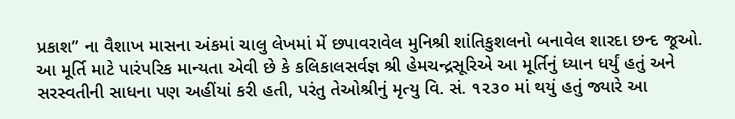પ્રકાશ” ના વૈશાખ માસના અંકમાં ચાલુ લેખમાં મેં છપાવરાવેલ મુનિશ્રી શાંતિકુશલનો બનાવેલ શારદા છન્દ જૂઓ. આ મૂર્તિ માટે પારંપરિક માન્યતા એવી છે કે કલિકાલસર્વજ્ઞ શ્રી હેમચન્દ્રસૂરિએ આ મૂર્તિનું ધ્યાન ધર્યું હતું અને સરસ્વતીની સાધના પણ અહીંયાં કરી હતી, પરંતુ તેઓશ્રીનું મૃત્યુ વિ. સં. ૧૨૩૦ માં થયું હતું જ્યારે આ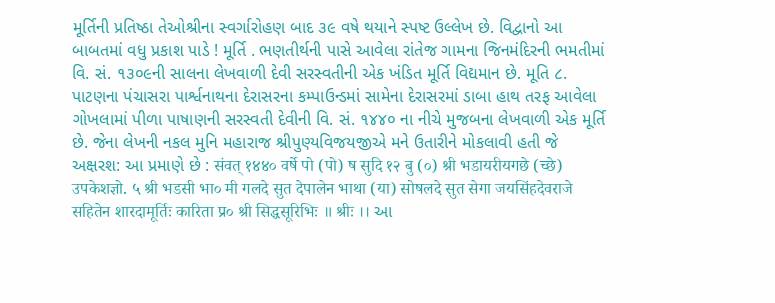મૂર્તિની પ્રતિષ્ઠા તેઓશ્રીના સ્વર્ગારોહણ બાદ ૩૯ વષે થયાને સ્પષ્ટ ઉલ્લેખ છે. વિદ્વાનો આ બાબતમાં વધુ પ્રકાશ પાડે ! મૂર્તિ . ભણતીર્થની પાસે આવેલા રાંતેજ ગામના જિનમંદિરની ભમતીમાં વિ. સં. ૧૩૦૯ની સાલના લેખવાળી દેવી સરસ્વતીની એક ખંડિત મૂર્તિ વિદ્યમાન છે. મૂતિ ૮. પાટણના પંચાસરા પાર્શ્વનાથના દેરાસરના કમ્પાઉન્ડમાં સામેના દેરાસરમાં ડાબા હાથ તરફ આવેલા ગોખલામાં પીળા પાષાણની સરસ્વતી દેવીની વિ. સં. ૧૪૪૦ ના નીચે મુજબના લેખવાળી એક મૂર્તિ છે. જેના લેખની નકલ મુનિ મહારાજ શ્રીપુણ્યવિજયજીએ મને ઉતારીને મોકલાવી હતી જે અક્ષરશ: આ પ્રમાણે છે : संवत् १४४० वर्षे पो (पो) ष सुदि १२ बु (०) श्री भडायरीयगछे (च्छे) उपकेशज्ञो. ५ श्री भडसी भा० मी गलदे सुत देपालेन भाथा (या) सोषलदे सुत सेगा जयसिंहदेवराजे सहितेन शारदामूर्तिः कारिता प्र० श्री सिद्धसूरिभिः ॥ श्रीः ।। આ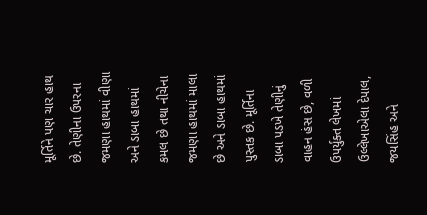મૂર્તિને પણ ચાર હાથ છે. તેણીના ઉપરના જમણા હાથમાં વીણા અને ડાબા હાથમાં કમલ છે તથા નીચેના જમણા હાથમાં માલા છે અને ડાબા હાથમાં પુસ્તક છે. મૂર્તિના ડાબા પડખે તેણીનું વાહન હંસ છે, વળી ઉપર્યુક્ત લેખમાં ઉલ્લેખાએલા દેપાલ, જયસિંહ અને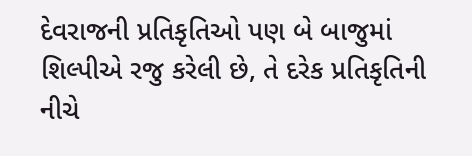દેવરાજની પ્રતિકૃતિઓ પણ બે બાજુમાં શિલ્પીએ રજુ કરેલી છે, તે દરેક પ્રતિકૃતિની નીચે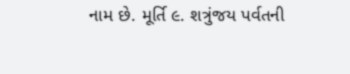નામ છે. મૂર્તિ ૯. શત્રુંજય પર્વતની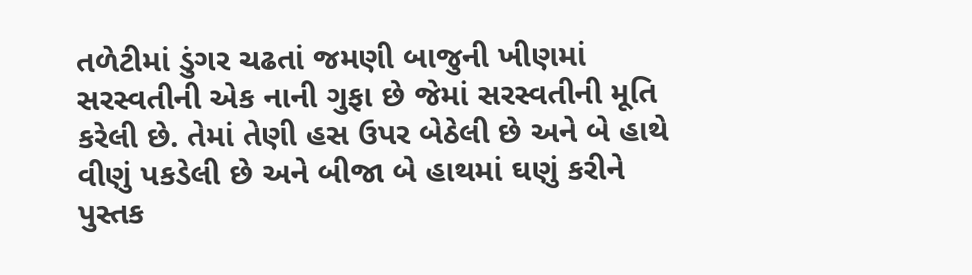તળેટીમાં ડુંગર ચઢતાં જમણી બાજુની ખીણમાં સરસ્વતીની એક નાની ગુફા છે જેમાં સરસ્વતીની મૂતિ કરેલી છે. તેમાં તેણી હસ ઉપર બેઠેલી છે અને બે હાથે વીણું પકડેલી છે અને બીજા બે હાથમાં ઘણું કરીને પુસ્તક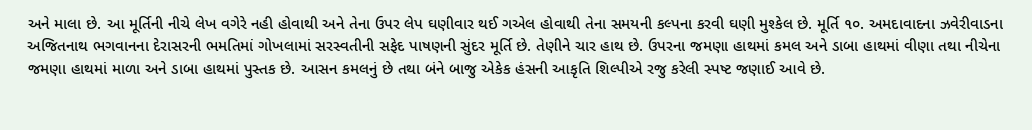અને માલા છે. આ મૂર્તિની નીચે લેખ વગેરે નહી હોવાથી અને તેના ઉપર લેપ ઘણીવાર થઈ ગએલ હોવાથી તેના સમયની કલ્પના કરવી ઘણી મુશ્કેલ છે. મૂર્તિ ૧૦. અમદાવાદના ઝવેરીવાડના અજિતનાથ ભગવાનના દેરાસરની ભમતિમાં ગોખલામાં સરસ્વતીની સફેદ પાષણની સુંદર મૂર્તિ છે. તેણીને ચાર હાથ છે. ઉપરના જમણા હાથમાં કમલ અને ડાબા હાથમાં વીણા તથા નીચેના જમણા હાથમાં માળા અને ડાબા હાથમાં પુસ્તક છે. આસન કમલનું છે તથા બંને બાજુ એકેક હંસની આકૃતિ શિલ્પીએ રજુ કરેલી સ્પષ્ટ જણાઈ આવે છે.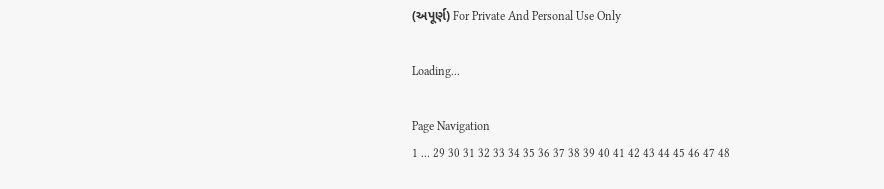(અપૂર્ણ) For Private And Personal Use Only

Loading...

Page Navigation
1 ... 29 30 31 32 33 34 35 36 37 38 39 40 41 42 43 44 45 46 47 48